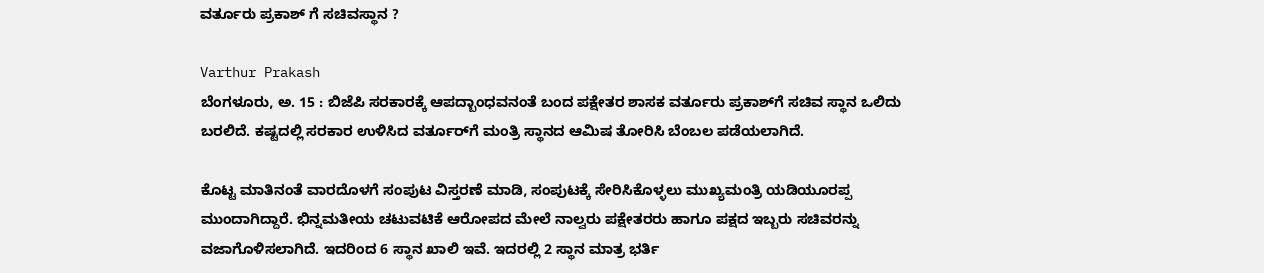ವರ್ತೂರು ಪ್ರಕಾಶ್ ಗೆ ಸಚಿವಸ್ಥಾನ ?

Varthur Prakash
ಬೆಂಗಳೂರು, ಅ. 15 : ಬಿಜೆಪಿ ಸರಕಾರಕ್ಕೆ ಆಪದ್ಬಾಂಧವನಂತೆ ಬಂದ ಪಕ್ಷೇತರ ಶಾಸಕ ವರ್ತೂರು ಪ್ರಕಾಶ್‌ಗೆ ಸಚಿವ ಸ್ಥಾನ ಒಲಿದು ಬರಲಿದೆ. ಕಷ್ಟದಲ್ಲಿ ಸರಕಾರ ಉಳಿಸಿದ ವರ್ತೂರ್‌ಗೆ ಮಂತ್ರಿ ಸ್ಥಾನದ ಆಮಿಷ ತೋರಿಸಿ ಬೆಂಬಲ ಪಡೆಯಲಾಗಿದೆ.

ಕೊಟ್ಟ ಮಾತಿನಂತೆ ವಾರದೊಳಗೆ ಸಂಪುಟ ವಿಸ್ತರಣೆ ಮಾಡಿ, ಸಂಪುಟಕ್ಕೆ ಸೇರಿಸಿಕೊಳ್ಳಲು ಮುಖ್ಯಮಂತ್ರಿ ಯಡಿಯೂರಪ್ಪ ಮುಂದಾಗಿದ್ದಾರೆ. ಭಿನ್ನಮತೀಯ ಚಟುವಟಿಕೆ ಆರೋಪದ ಮೇಲೆ ನಾಲ್ವರು ಪಕ್ಷೇತರರು ಹಾಗೂ ಪಕ್ಷದ ಇಬ್ಬರು ಸಚಿವರನ್ನು ವಜಾಗೊಳಿಸಲಾಗಿದೆ. ಇದರಿಂದ 6 ಸ್ಥಾನ ಖಾಲಿ ಇವೆ. ಇದರಲ್ಲಿ 2 ಸ್ಥಾನ ಮಾತ್ರ ಭರ್ತಿ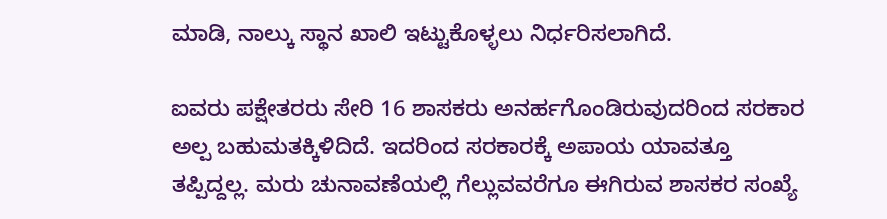ಮಾಡಿ, ನಾಲ್ಕು ಸ್ಥಾನ ಖಾಲಿ ಇಟ್ಟುಕೊಳ್ಳಲು ನಿರ್ಧರಿಸಲಾಗಿದೆ.

ಐವರು ಪಕ್ಷೇತರರು ಸೇರಿ 16 ಶಾಸಕರು ಅನರ್ಹಗೊಂಡಿರುವುದರಿಂದ ಸರಕಾರ ಅಲ್ಪ ಬಹುಮತಕ್ಕಿಳಿದಿದೆ. ಇದರಿಂದ ಸರಕಾರಕ್ಕೆ ಅಪಾಯ ಯಾವತ್ತೂ ತಪ್ಪಿದ್ದಲ್ಲ. ಮರು ಚುನಾವಣೆಯಲ್ಲಿ ಗೆಲ್ಲುವವರೆಗೂ ಈಗಿರುವ ಶಾಸಕರ ಸಂಖ್ಯೆ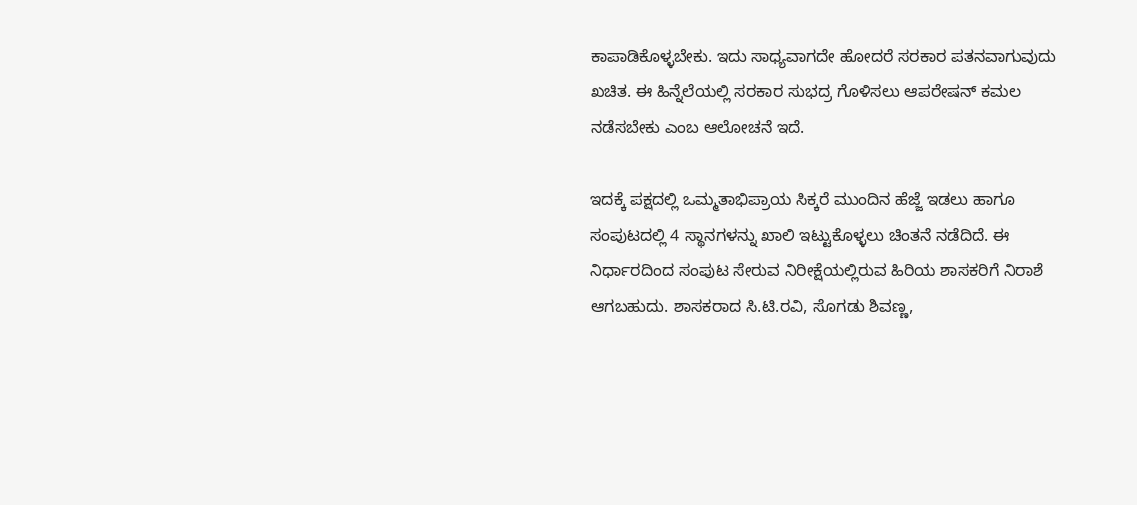ಕಾಪಾಡಿಕೊಳ್ಳಬೇಕು. ಇದು ಸಾಧ್ಯವಾಗದೇ ಹೋದರೆ ಸರಕಾರ ಪತನವಾಗುವುದು ಖಚಿತ. ಈ ಹಿನ್ನೆಲೆಯಲ್ಲಿ ಸರಕಾರ ಸುಭದ್ರ ಗೊಳಿಸಲು ಆಪರೇಷನ್ ಕಮಲ ನಡೆಸಬೇಕು ಎಂಬ ಆಲೋಚನೆ ಇದೆ.

ಇದಕ್ಕೆ ಪಕ್ಷದಲ್ಲಿ ಒಮ್ಮತಾಭಿಪ್ರಾಯ ಸಿಕ್ಕರೆ ಮುಂದಿನ ಹೆಜ್ಜೆ ಇಡಲು ಹಾಗೂ ಸಂಪುಟದಲ್ಲಿ 4 ಸ್ಥಾನಗಳನ್ನು ಖಾಲಿ ಇಟ್ಟುಕೊಳ್ಳಲು ಚಿಂತನೆ ನಡೆದಿದೆ. ಈ ನಿರ್ಧಾರದಿಂದ ಸಂಪುಟ ಸೇರುವ ನಿರೀಕ್ಷೆಯಲ್ಲಿರುವ ಹಿರಿಯ ಶಾಸಕರಿಗೆ ನಿರಾಶೆ ಆಗಬಹುದು. ಶಾಸಕರಾದ ಸಿ.ಟಿ.ರವಿ, ಸೊಗಡು ಶಿವಣ್ಣ,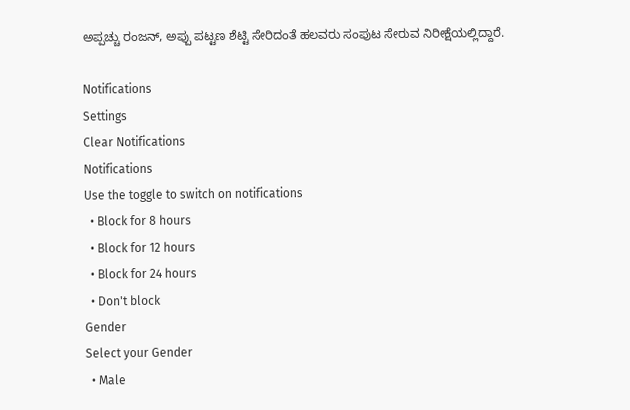ಅಪ್ಪಚ್ಚು ರಂಜನ್, ಅಪ್ಪು ಪಟ್ಟಣ ಶೆಟ್ಟಿ ಸೇರಿದಂತೆ ಹಲವರು ಸಂಪುಟ ಸೇರುವ ನಿರೀಕ್ಷೆಯಲ್ಲಿದ್ದಾರೆ.

Notifications
Settings
Clear Notifications
Notifications
Use the toggle to switch on notifications
  • Block for 8 hours
  • Block for 12 hours
  • Block for 24 hours
  • Don't block
Gender
Select your Gender
  • Male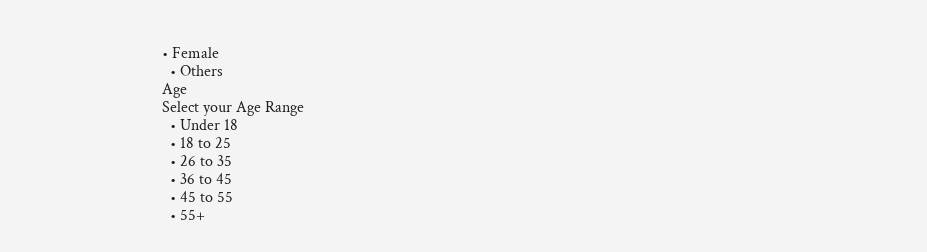• Female
  • Others
Age
Select your Age Range
  • Under 18
  • 18 to 25
  • 26 to 35
  • 36 to 45
  • 45 to 55
  • 55+